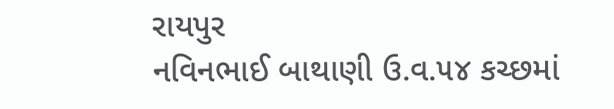રાયપુર
નવિનભાઈ બાથાણી ઉ.વ.૫૪ કચ્છમાં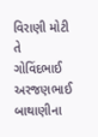વિરાણી મોટી તે ગોવિંદભાઈ અરજણભાઈ બાથાણીના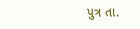પુત્ર તા.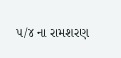૫/૪ ના રામશરણ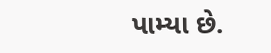પામ્યા છે.